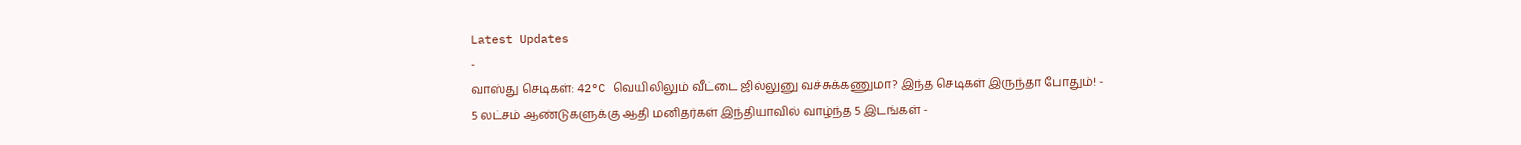Latest Updates
-
வாஸ்து செடிகள்: 42°C வெயிலிலும் வீட்டை ஜில்லுனு வச்சுக்கணுமா? இந்த செடிகள் இருந்தா போதும்! -
5 லட்சம் ஆண்டுகளுக்கு ஆதி மனிதர்கள் இந்தியாவில் வாழ்ந்த 5 இடங்கள் -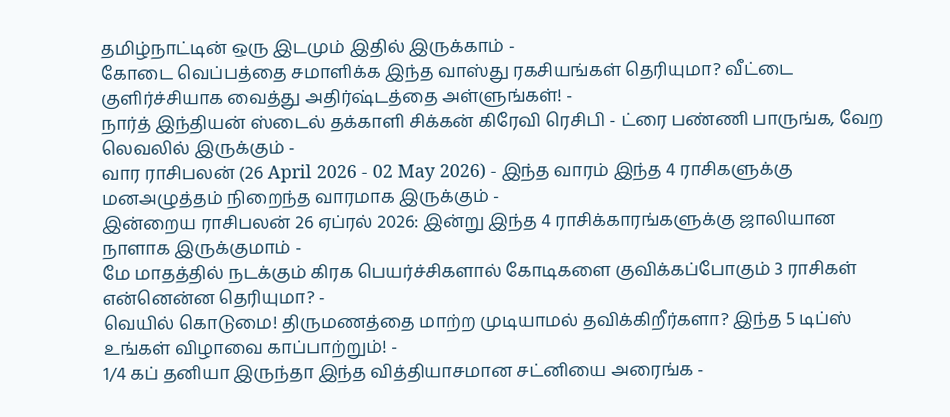தமிழ்நாட்டின் ஒரு இடமும் இதில் இருக்காம் -
கோடை வெப்பத்தை சமாளிக்க இந்த வாஸ்து ரகசியங்கள் தெரியுமா? வீட்டை குளிர்ச்சியாக வைத்து அதிர்ஷ்டத்தை அள்ளுங்கள்! -
நார்த் இந்தியன் ஸ்டைல் தக்காளி சிக்கன் கிரேவி ரெசிபி - ட்ரை பண்ணி பாருங்க, வேற லெவலில் இருக்கும் -
வார ராசிபலன் (26 April 2026 - 02 May 2026) - இந்த வாரம் இந்த 4 ராசிகளுக்கு மனஅழுத்தம் நிறைந்த வாரமாக இருக்கும் -
இன்றைய ராசிபலன் 26 ஏப்ரல் 2026: இன்று இந்த 4 ராசிக்காரங்களுக்கு ஜாலியான நாளாக இருக்குமாம் -
மே மாதத்தில் நடக்கும் கிரக பெயர்ச்சிகளால் கோடிகளை குவிக்கப்போகும் 3 ராசிகள் என்னென்ன தெரியுமா? -
வெயில் கொடுமை! திருமணத்தை மாற்ற முடியாமல் தவிக்கிறீர்களா? இந்த 5 டிப்ஸ் உங்கள் விழாவை காப்பாற்றும்! -
1/4 கப் தனியா இருந்தா இந்த வித்தியாசமான சட்னியை அரைங்க -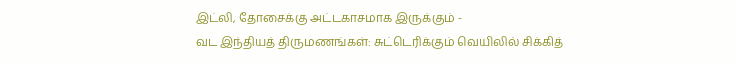இட்லி, தோசைக்கு அட்டகாசமாக இருக்கும் -
வட இந்தியத் திருமணங்கள்: சுட்டெரிக்கும் வெயிலில் சிக்கித்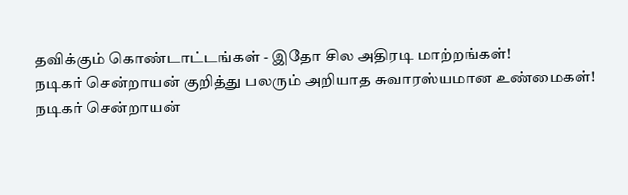தவிக்கும் கொண்டாட்டங்கள் - இதோ சில அதிரடி மாற்றங்கள்!
நடிகர் சென்றாயன் குறித்து பலரும் அறியாத சுவாரஸ்யமான உண்மைகள்!
நடிகர் சென்றாயன்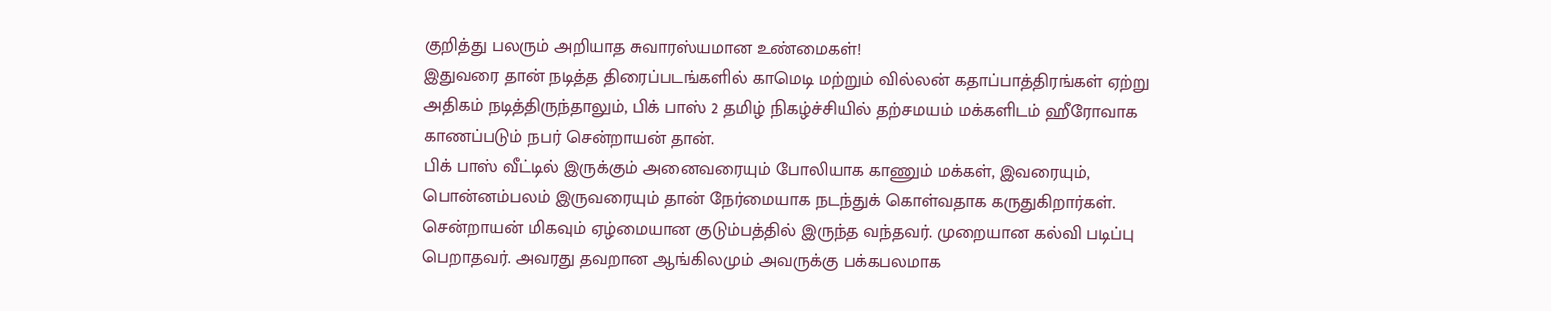குறித்து பலரும் அறியாத சுவாரஸ்யமான உண்மைகள்!
இதுவரை தான் நடித்த திரைப்படங்களில் காமெடி மற்றும் வில்லன் கதாப்பாத்திரங்கள் ஏற்று அதிகம் நடித்திருந்தாலும், பிக் பாஸ் 2 தமிழ் நிகழ்ச்சியில் தற்சமயம் மக்களிடம் ஹீரோவாக காணப்படும் நபர் சென்றாயன் தான்.
பிக் பாஸ் வீட்டில் இருக்கும் அனைவரையும் போலியாக காணும் மக்கள், இவரையும், பொன்னம்பலம் இருவரையும் தான் நேர்மையாக நடந்துக் கொள்வதாக கருதுகிறார்கள்.
சென்றாயன் மிகவும் ஏழ்மையான குடும்பத்தில் இருந்த வந்தவர். முறையான கல்வி படிப்பு பெறாதவர். அவரது தவறான ஆங்கிலமும் அவருக்கு பக்கபலமாக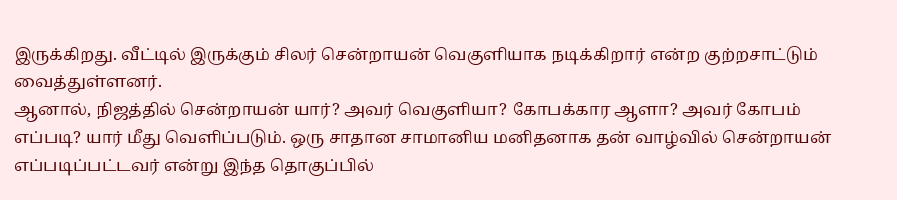இருக்கிறது. வீட்டில் இருக்கும் சிலர் சென்றாயன் வெகுளியாக நடிக்கிறார் என்ற குற்றசாட்டும் வைத்துள்ளனர்.
ஆனால், நிஜத்தில் சென்றாயன் யார்? அவர் வெகுளியா? கோபக்கார ஆளா? அவர் கோபம் எப்படி? யார் மீது வெளிப்படும். ஒரு சாதான சாமானிய மனிதனாக தன் வாழ்வில் சென்றாயன் எப்படிப்பட்டவர் என்று இந்த தொகுப்பில்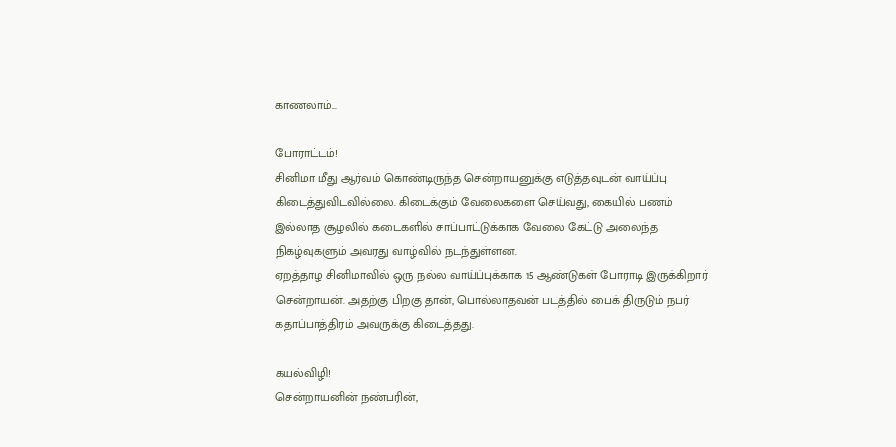காணலாம்...

போராட்டம்!
சினிமா மீது ஆர்வம் கொண்டிருந்த சென்றாயனுக்கு எடுத்தவுடன் வாய்ப்பு கிடைத்துவிடவில்லை. கிடைக்கும் வேலைகளை செய்வது, கையில் பணம் இல்லாத சூழலில் கடைகளில் சாப்பாட்டுக்காக வேலை கேட்டு அலைந்த நிகழ்வுகளும் அவரது வாழ்வில் நடந்துள்ளன.
ஏறத்தாழ சினிமாவில் ஒரு நல்ல வாய்ப்புக்காக 15 ஆண்டுகள் போராடி இருக்கிறார் சென்றாயன். அதற்கு பிறகு தான், பொல்லாதவன் படத்தில் பைக் திருடும் நபர் கதாப்பாத்திரம் அவருக்கு கிடைத்தது.

கயல்விழி!
சென்றாயனின் நண்பரின்,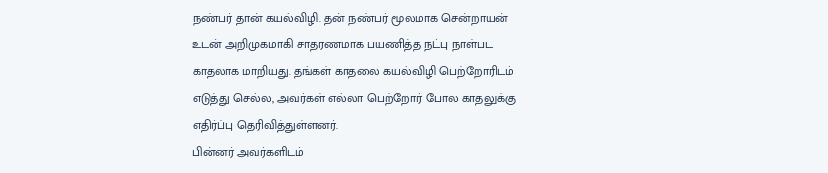நண்பர் தான் கயல்விழி. தன் நண்பர் மூலமாக சென்றாயன் உடன் அறிமுகமாகி சாதரணமாக பயணித்த நட்பு நாள்பட காதலாக மாறியது. தங்கள் காதலை கயல்விழி பெற்றோரிடம் எடுத்து செல்ல, அவர்கள் எல்லா பெற்றோர் போல காதலுக்கு எதிர்ப்பு தெரிவித்துள்ளனர்.
பின்னர் அவர்களிடம்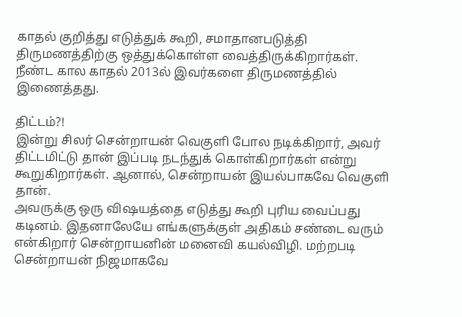காதல் குறித்து எடுத்துக் கூறி, சமாதானபடுத்தி திருமணத்திற்கு ஒத்துக்கொள்ள வைத்திருக்கிறார்கள். நீண்ட கால காதல் 2013ல் இவர்களை திருமணத்தில் இணைத்தது.

திட்டம்?!
இன்று சிலர் சென்றாயன் வெகுளி போல நடிக்கிறார், அவர் திட்டமிட்டு தான் இப்படி நடந்துக் கொள்கிறார்கள் என்று கூறுகிறார்கள். ஆனால், சென்றாயன் இயல்பாகவே வெகுளி தான்.
அவருக்கு ஒரு விஷயத்தை எடுத்து கூறி புரிய வைப்பது கடினம். இதனாலேயே எங்களுக்குள் அதிகம் சண்டை வரும் என்கிறார் சென்றாயனின் மனைவி கயல்விழி. மற்றபடி சென்றாயன் நிஜமாகவே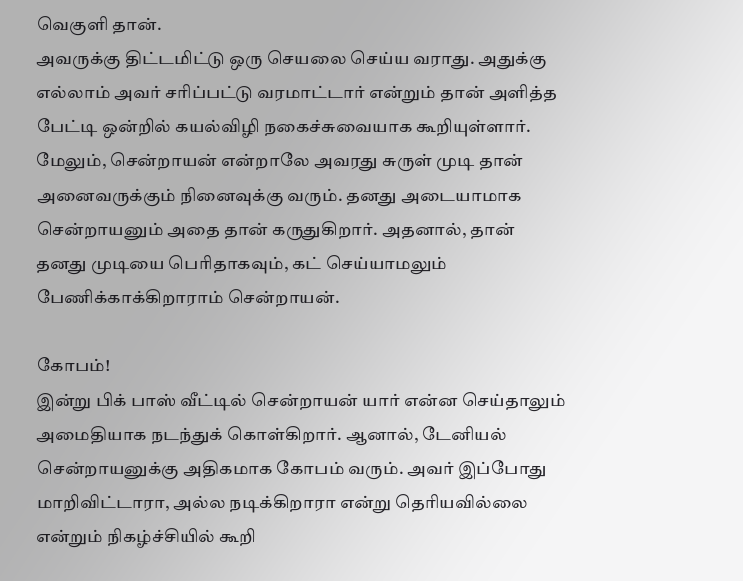வெகுளி தான்.
அவருக்கு திட்டமிட்டு ஒரு செயலை செய்ய வராது. அதுக்கு எல்லாம் அவர் சரிப்பட்டு வரமாட்டார் என்றும் தான் அளித்த பேட்டி ஒன்றில் கயல்விழி நகைச்சுவையாக கூறியுள்ளார்.
மேலும், சென்றாயன் என்றாலே அவரது சுருள் முடி தான் அனைவருக்கும் நினைவுக்கு வரும். தனது அடையாமாக சென்றாயனும் அதை தான் கருதுகிறார். அதனால், தான் தனது முடியை பெரிதாகவும், கட் செய்யாமலும் பேணிக்காக்கிறாராம் சென்றாயன்.

கோபம்!
இன்று பிக் பாஸ் வீட்டில் சென்றாயன் யார் என்ன செய்தாலும் அமைதியாக நடந்துக் கொள்கிறார். ஆனால், டேனியல் சென்றாயனுக்கு அதிகமாக கோபம் வரும். அவர் இப்போது மாறிவிட்டாரா, அல்ல நடிக்கிறாரா என்று தெரியவில்லை என்றும் நிகழ்ச்சியில் கூறி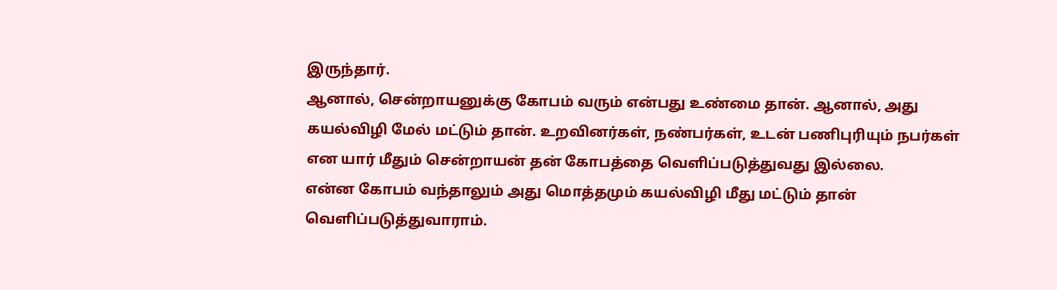இருந்தார்.
ஆனால், சென்றாயனுக்கு கோபம் வரும் என்பது உண்மை தான். ஆனால், அது கயல்விழி மேல் மட்டும் தான். உறவினர்கள், நண்பர்கள், உடன் பணிபுரியும் நபர்கள் என யார் மீதும் சென்றாயன் தன் கோபத்தை வெளிப்படுத்துவது இல்லை.
என்ன கோபம் வந்தாலும் அது மொத்தமும் கயல்விழி மீது மட்டும் தான் வெளிப்படுத்துவாராம்.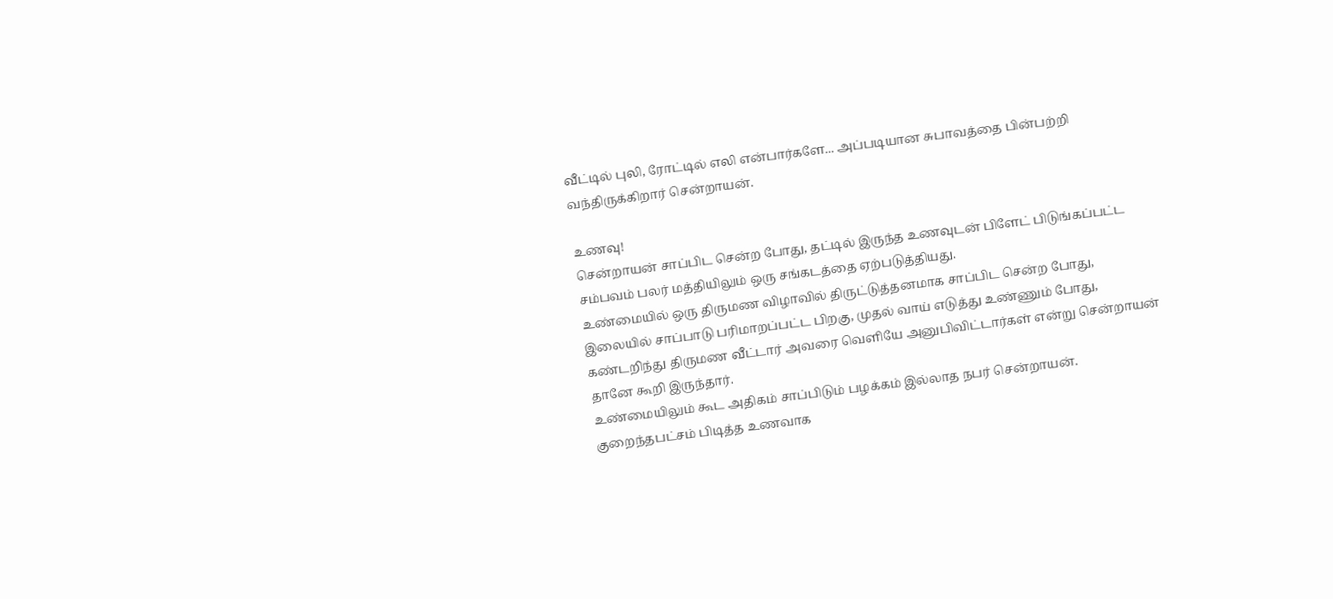வீட்டில் புலி, ரோட்டில் எலி என்பார்களே... அப்படியான சுபாவத்தை பின்பற்றி வந்திருக்கிறார் சென்றாயன்.

உணவு!
சென்றாயன் சாப்பிட சென்ற போது, தட்டில் இருந்த உணவுடன் பிளேட் பிடுங்கப்பட்ட சம்பவம் பலர் மத்தியிலும் ஒரு சங்கடத்தை ஏற்படுத்தியது.
உண்மையில் ஒரு திருமண விழாவில் திருட்டுத்தனமாக சாப்பிட சென்ற போது, இலையில் சாப்பாடு பரிமாறப்பட்ட பிறகு, முதல் வாய் எடுத்து உண்ணும் போது, கண்டறிந்து திருமண வீட்டார் அவரை வெளியே அனுபிவிட்டார்கள் என்று சென்றாயன் தானே கூறி இருந்தார்.
உண்மையிலும் கூட அதிகம் சாப்பிடும் பழக்கம் இல்லாத நபர் சென்றாயன். குறைந்தபட்சம் பிடித்த உணவாக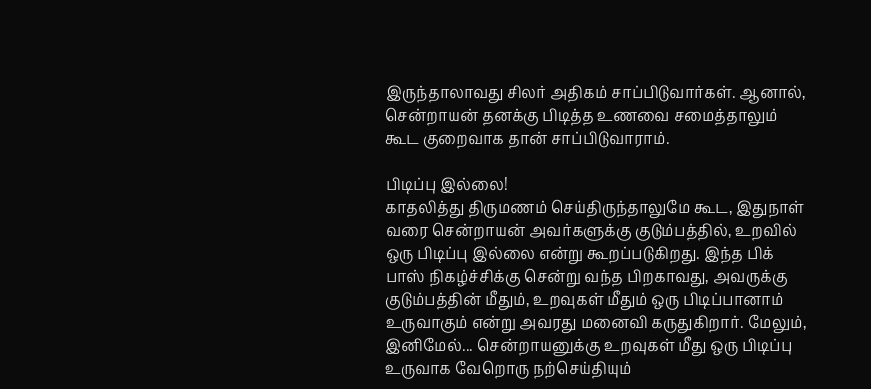இருந்தாலாவது சிலர் அதிகம் சாப்பிடுவார்கள். ஆனால், சென்றாயன் தனக்கு பிடித்த உணவை சமைத்தாலும் கூட குறைவாக தான் சாப்பிடுவாராம்.

பிடிப்பு இல்லை!
காதலித்து திருமணம் செய்திருந்தாலுமே கூட, இதுநாள் வரை சென்றாயன் அவர்களுக்கு குடும்பத்தில், உறவில் ஒரு பிடிப்பு இல்லை என்று கூறப்படுகிறது. இந்த பிக் பாஸ் நிகழ்ச்சிக்கு சென்று வந்த பிறகாவது, அவருக்கு குடும்பத்தின் மீதும், உறவுகள் மீதும் ஒரு பிடிப்பானாம் உருவாகும் என்று அவரது மனைவி கருதுகிறார். மேலும், இனிமேல்... சென்றாயனுக்கு உறவுகள் மீது ஒரு பிடிப்பு உருவாக வேறொரு நற்செய்தியும்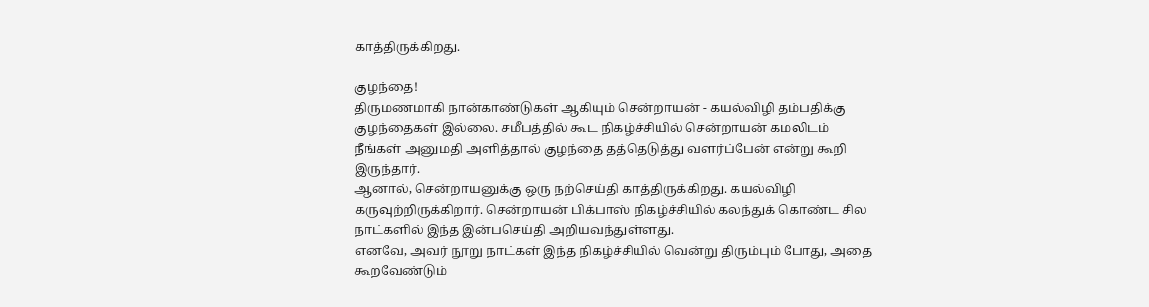காத்திருக்கிறது.

குழந்தை!
திருமணமாகி நான்காண்டுகள் ஆகியும் சென்றாயன் - கயல்விழி தம்பதிக்கு குழந்தைகள் இல்லை. சமீபத்தில் கூட நிகழ்ச்சியில் சென்றாயன் கமலிடம் நீங்கள் அனுமதி அளித்தால் குழந்தை தத்தெடுத்து வளர்ப்பேன் என்று கூறி இருந்தார்.
ஆனால், சென்றாயனுக்கு ஒரு நற்செய்தி காத்திருக்கிறது. கயல்விழி கருவுற்றிருக்கிறார். சென்றாயன் பிக்பாஸ் நிகழ்ச்சியில் கலந்துக் கொண்ட சில நாட்களில் இந்த இன்பசெய்தி அறியவந்துள்ளது.
எனவே, அவர் நூறு நாட்கள் இந்த நிகழ்ச்சியில் வென்று திரும்பும் போது, அதை கூறவேண்டும்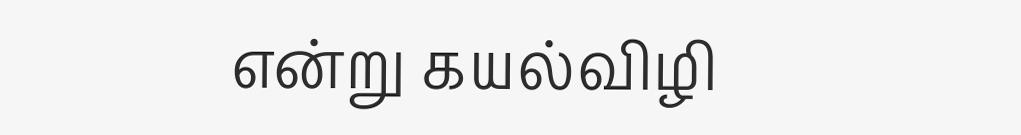என்று கயல்விழி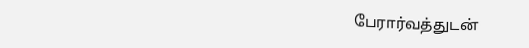பேரார்வத்துடன்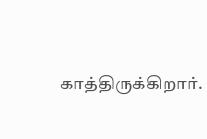காத்திருக்கிறார்.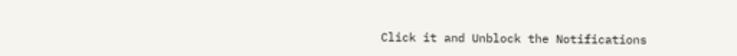Click it and Unblock the Notifications